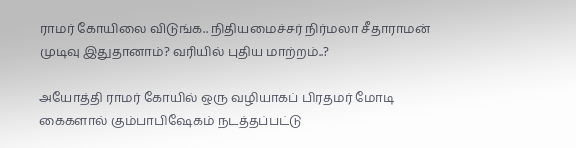ராமர் கோயிலை விடுங்க.. நிதியமைச்சர் நிர்மலா சீதாராமன் முடிவு இதுதானாம்? வரியில் புதிய மாற்றம்..?

அயோத்தி ராமர் கோயில் ஒரு வழியாகப் பிரதமர் மோடி கைகளால் கும்பாபிஷேகம் நடத்தப்பட்டு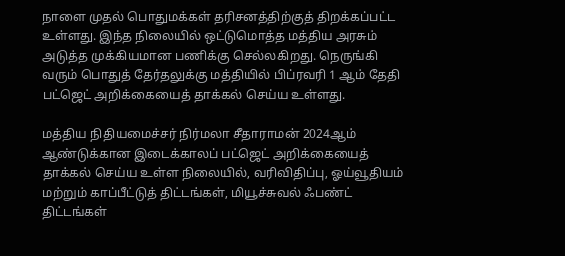நாளை முதல் பொதுமக்கள் தரிசனத்திற்குத் திறக்கப்பட்ட உள்ளது. இந்த நிலையில் ஒட்டுமொத்த மத்திய அரசும் அடுத்த முக்கியமான பணிக்கு செல்லகிறது. நெருங்கி வரும் பொதுத் தேர்தலுக்கு மத்தியில் பிப்ரவரி 1 ஆம் தேதி பட்ஜெட் அறிக்கையைத் தாக்கல் செய்ய உள்ளது.

மத்திய நிதியமைச்சர் நிர்மலா சீதாராமன் 2024ஆம் ஆண்டுக்கான இடைக்காலப் பட்ஜெட் அறிக்கையைத் தாக்கல் செய்ய உள்ள நிலையில், வரிவிதிப்பு, ஓய்வூதியம் மற்றும் காப்பீட்டுத் திட்டங்கள், மியூச்சுவல் ஃபண்ட் திட்டங்கள்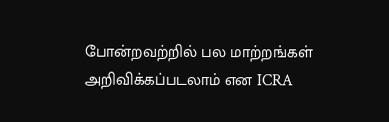போன்றவற்றில் பல மாற்றங்கள் அறிவிக்கப்படலாம் என ICRA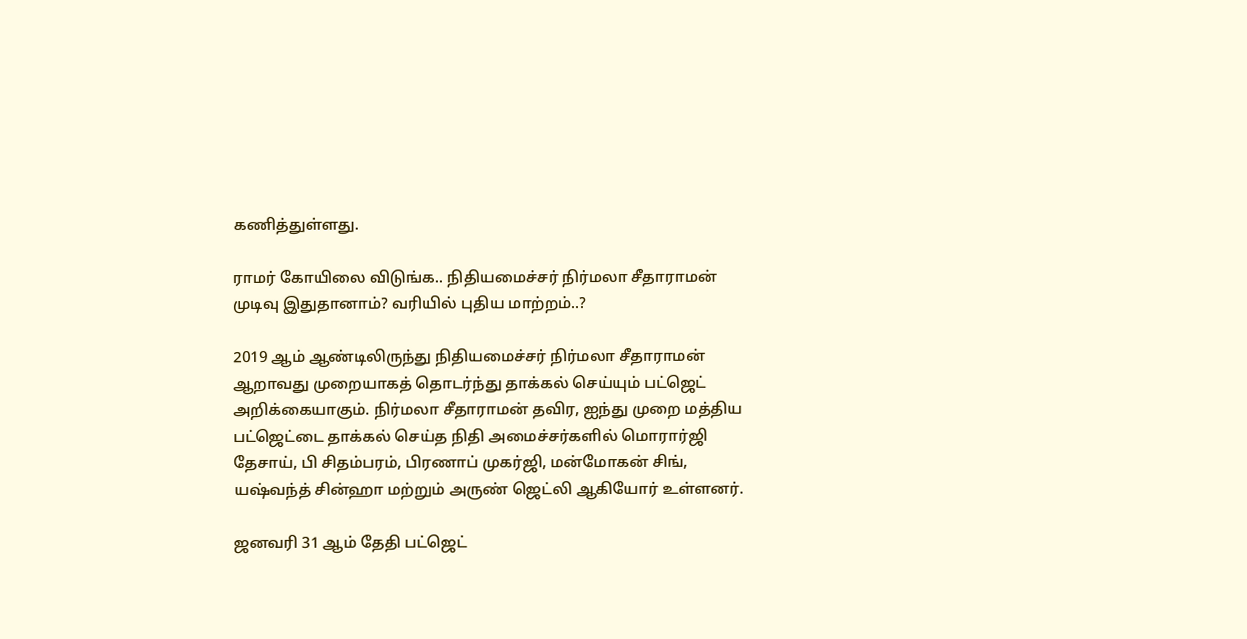கணித்துள்ளது.

ராமர் கோயிலை விடுங்க.. நிதியமைச்சர் நிர்மலா சீதாராமன் முடிவு இதுதானாம்? வரியில் புதிய மாற்றம்..?

2019 ஆம் ஆண்டிலிருந்து நிதியமைச்சர் நிர்மலா சீதாராமன் ஆறாவது முறையாகத் தொடர்ந்து தாக்கல் செய்யும் பட்ஜெட் அறிக்கையாகும். நிர்மலா சீதாராமன் தவிர, ஐந்து முறை மத்திய பட்ஜெட்டை தாக்கல் செய்த நிதி அமைச்சர்களில் மொரார்ஜி தேசாய், பி சிதம்பரம், பிரணாப் முகர்ஜி, மன்மோகன் சிங், யஷ்வந்த் சின்ஹா மற்றும் அருண் ஜெட்லி ஆகியோர் உள்ளனர்.

ஜனவரி 31 ஆம் தேதி பட்ஜெட்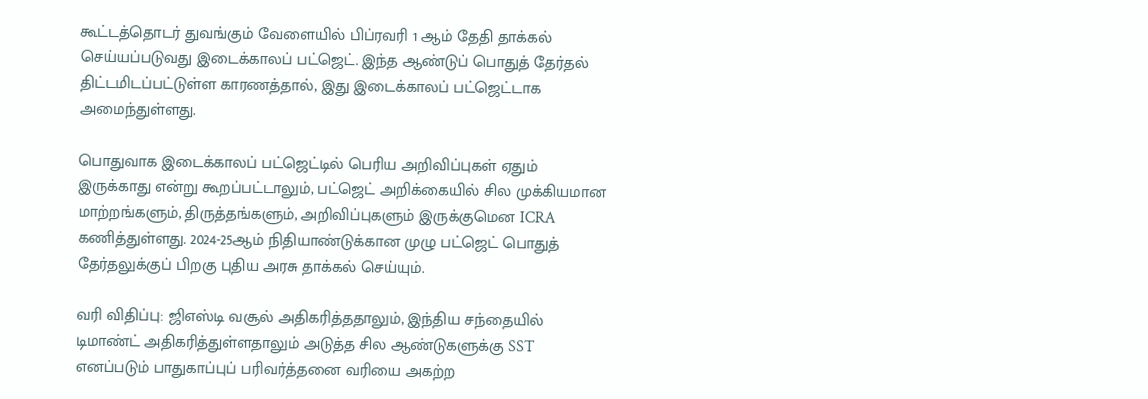கூட்டத்தொடர் துவங்கும் வேளையில் பிப்ரவரி 1 ஆம் தேதி தாக்கல் செய்யப்படுவது இடைக்காலப் பட்ஜெட். இந்த ஆண்டுப் பொதுத் தேர்தல் திட்டமிடப்பட்டுள்ள காரணத்தால், இது இடைக்காலப் பட்ஜெட்டாக அமைந்துள்ளது.

பொதுவாக இடைக்காலப் பட்ஜெட்டில் பெரிய அறிவிப்புகள் ஏதும் இருக்காது என்று கூறப்பட்டாலும், பட்ஜெட் அறிக்கையில் சில முக்கியமான மாற்றங்களும், திருத்தங்களும், அறிவிப்புகளும் இருக்குமென ICRA கணித்துள்ளது. 2024-25ஆம் நிதியாண்டுக்கான முழு பட்ஜெட் பொதுத் தேர்தலுக்குப் பிறகு புதிய அரசு தாக்கல் செய்யும்.

வரி விதிப்பு: ஜிஎஸ்டி வசூல் அதிகரித்ததாலும், இந்திய சந்தையில் டிமாண்ட் அதிகரித்துள்ளதாலும் அடுத்த சில ஆண்டுகளுக்கு SST எனப்படும் பாதுகாப்புப் பரிவர்த்தனை வரியை அகற்ற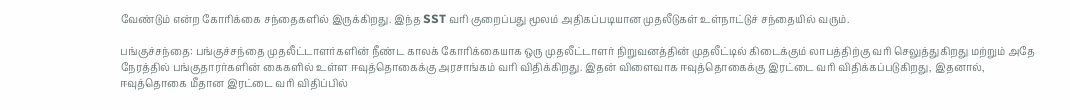வேண்டும் என்ற கோரிக்கை சந்தைகளில் இருக்கிறது. இந்த SST வரி குறைப்பது மூலம் அதிகப்படியான முதலீடுகள் உள்நாட்டுச் சந்தையில் வரும்.

பங்குச்சந்தை: பங்குச்சந்தை முதலீட்டாளர்களின் நீண்ட காலக் கோரிக்கையாக ஒரு முதலீட்டாளர் நிறுவனத்தின் முதலீட்டில் கிடைக்கும் லாபத்திற்கு வரி செலுத்துகிறது மற்றும் அதே நேரத்தில் பங்குதாரர்களின் கைகளில் உள்ள ஈவுத்தொகைக்கு அரசாங்கம் வரி விதிக்கிறது. இதன் விளைவாக ஈவுத்தொகைக்கு இரட்டை வரி விதிக்கப்படுகிறது, இதனால், ஈவுத்தொகை மீதான இரட்டை வரி விதிப்பில்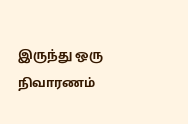இருந்து ஒரு நிவாரணம்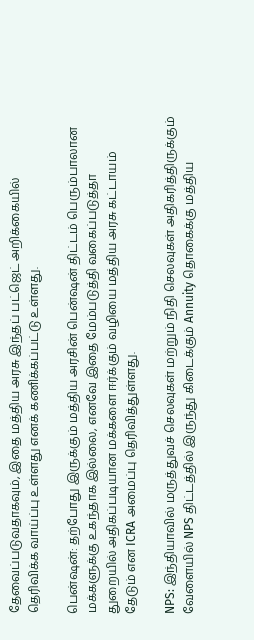தேவைப்படுவதாகவும், இதை மத்திய அரசு இந்தப் பட்ஜெட் அறிக்கையில் தெரிவிக்க வாய்ப்பு உள்ளது எனக் கணிக்கப்பட்டு உள்ளது.

பென்ஷன்: தற்போது இருக்கும் மத்திய அரசின் பென்ஷன் திட்டம் பெரும்பாலான மக்களுக்கு உகந்தாக இல்லை, எனவே இதை மேம்படுத்தி வகைப்படுத்தா துறையில் அதிகப்படியான மக்களை ஈர்க்கும் வழியை மத்திய அரசு கட்டாயம் தேடும் என ICRA அமைப்பு தெரிவித்துள்ளது.

NPS: இந்தியாவில் மருத்துவச் செலவுகள் மற்றும் நிதி செலவுகள் அதிகரித்திருக்கும் வேளையில் NPS திட்டத்தில் இருந்து கிடைக்கும் Annuity தொகைக்கு மத்திய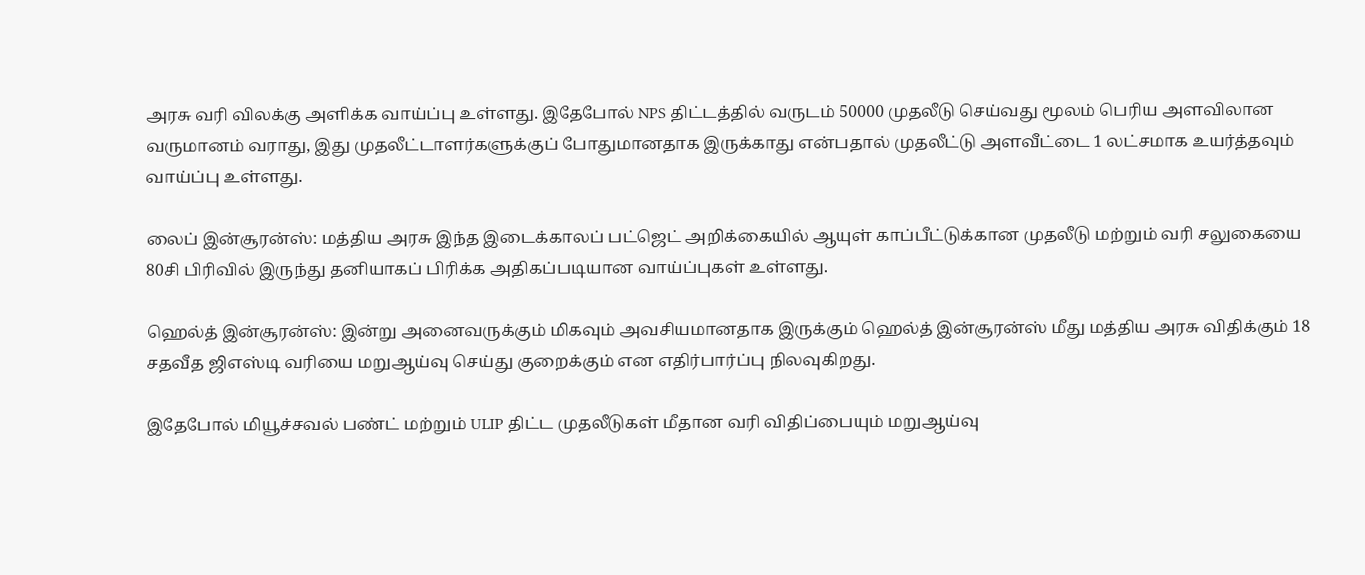அரசு வரி விலக்கு அளிக்க வாய்ப்பு உள்ளது. இதேபோல் NPS திட்டத்தில் வருடம் 50000 முதலீடு செய்வது மூலம் பெரிய அளவிலான வருமானம் வராது, இது முதலீட்டாளர்களுக்குப் போதுமானதாக இருக்காது என்பதால் முதலீட்டு அளவீட்டை 1 லட்சமாக உயர்த்தவும் வாய்ப்பு உள்ளது.

லைப் இன்சூரன்ஸ்: மத்திய அரசு இந்த இடைக்காலப் பட்ஜெட் அறிக்கையில் ஆயுள் காப்பீட்டுக்கான முதலீடு மற்றும் வரி சலுகையை 80சி பிரிவில் இருந்து தனியாகப் பிரிக்க அதிகப்படியான வாய்ப்புகள் உள்ளது.

ஹெல்த் இன்சூரன்ஸ்: இன்று அனைவருக்கும் மிகவும் அவசியமானதாக இருக்கும் ஹெல்த் இன்சூரன்ஸ் மீது மத்திய அரசு விதிக்கும் 18 சதவீத ஜிஎஸ்டி வரியை மறுஆய்வு செய்து குறைக்கும் என எதிர்பார்ப்பு நிலவுகிறது.

இதேபோல் மியூச்சவல் பண்ட் மற்றும் ULIP திட்ட முதலீடுகள் மீதான வரி விதிப்பையும் மறுஆய்வு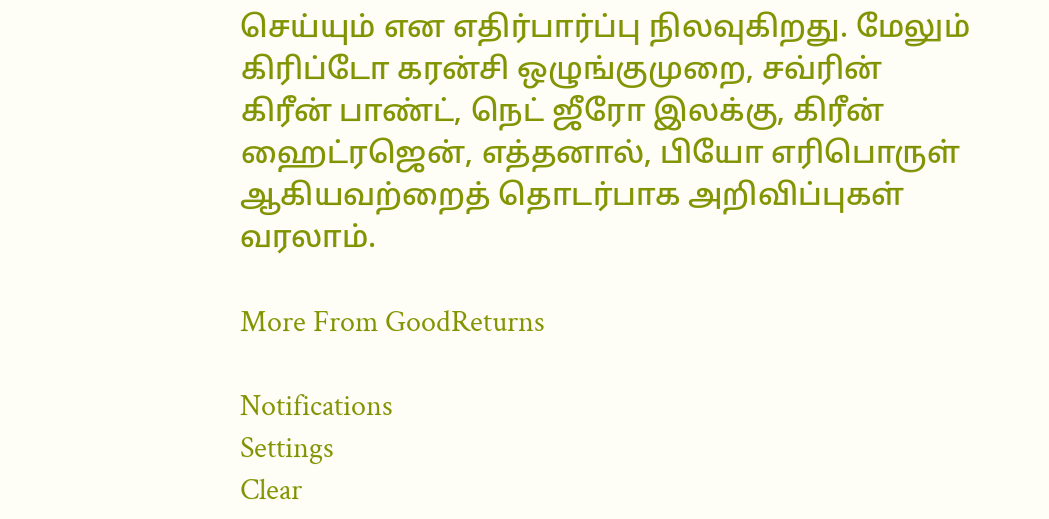செய்யும் என எதிர்பார்ப்பு நிலவுகிறது. மேலும் கிரிப்டோ கரன்சி ஒழுங்குமுறை, சவ்ரின் கிரீன் பாண்ட், நெட் ஜீரோ இலக்கு, கிரீன் ஹைட்ரஜென், எத்தனால், பியோ எரிபொருள் ஆகியவற்றைத் தொடர்பாக அறிவிப்புகள் வரலாம்.

More From GoodReturns

Notifications
Settings
Clear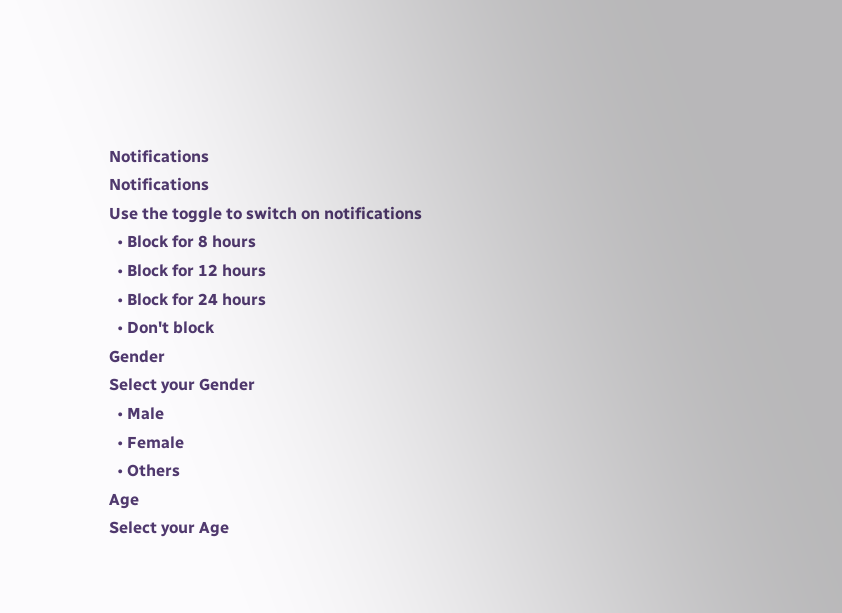Notifications
Notifications
Use the toggle to switch on notifications
  • Block for 8 hours
  • Block for 12 hours
  • Block for 24 hours
  • Don't block
Gender
Select your Gender
  • Male
  • Female
  • Others
Age
Select your Age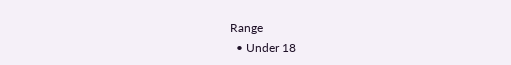Range
  • Under 18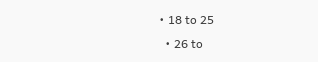• 18 to 25
  • 26 to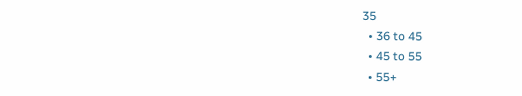35
  • 36 to 45
  • 45 to 55
  • 55+